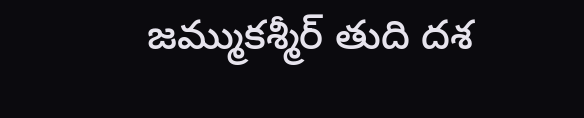జమ్ముకశ్మీర్ తుది దశ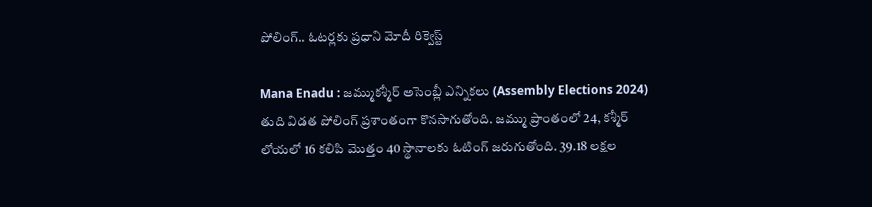పోలింగ్.. ఓటర్లకు ప్రధాని మోదీ రిక్వెస్ట్

Mana Enadu : జమ్ముకశ్మీర్‌ అసెంబ్లీ ఎన్నికలు (Assembly Elections 2024) తుది విడత పోలింగ్ ప్రశాంతంగా కొనసాగుతోంది. జమ్ము ప్రాంతంలో 24, కశ్మీర్‌ లోయలో 16 కలిపి మొత్తం 40 స్థానాలకు ఓటింగ్ జరుగుతోంది. 39.18 లక్షల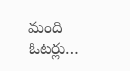మంది ఓటర్లు…